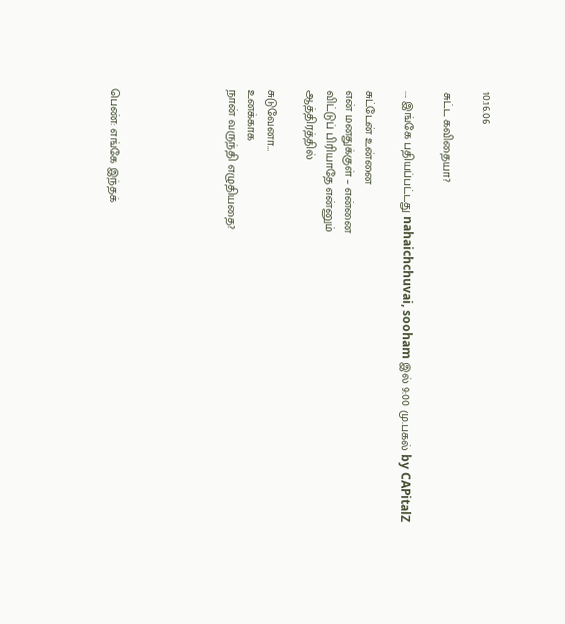10.16.06

சுட்ட கவிதையா?

.... இங்கே பதியப்பட்டது nahaichchuvai, sooham இல் 9:00 மு.பகல் by CAPitalZ

சுட்டேன் உன்னை
என் மனதுக்குள் – என்னை
விட்டுப் பிரியாதே என்னும்
ஆத்திரத்தில்

சுடுவேனா…
உனக்காக
நான் வருந்தி எழுதியதை?





பெண்: எங்கே இந்தக்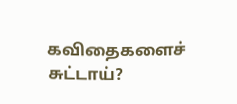கவிதைகளைச் சுட்டாய்?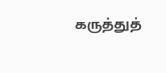கருத்துத்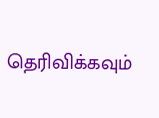தெரிவிக்கவும்